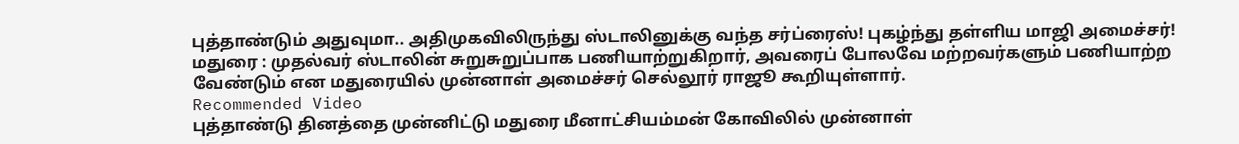புத்தாண்டும் அதுவுமா.. அதிமுகவிலிருந்து ஸ்டாலினுக்கு வந்த சர்ப்ரைஸ்! புகழ்ந்து தள்ளிய மாஜி அமைச்சர்!
மதுரை : முதல்வர் ஸ்டாலின் சுறுசுறுப்பாக பணியாற்றுகிறார், அவரைப் போலவே மற்றவர்களும் பணியாற்ற வேண்டும் என மதுரையில் முன்னாள் அமைச்சர் செல்லூர் ராஜூ கூறியுள்ளார்.
Recommended Video
புத்தாண்டு தினத்தை முன்னிட்டு மதுரை மீனாட்சியம்மன் கோவிலில் முன்னாள்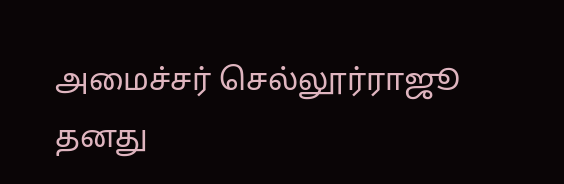அமைச்சர் செல்லூர்ராஜூ தனது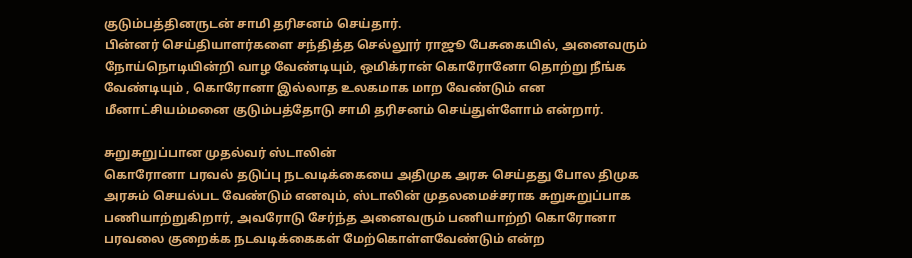குடும்பத்தினருடன் சாமி தரிசனம் செய்தார்.
பின்னர் செய்தியாளர்களை சந்தித்த செல்லூர் ராஜூ பேசுகையில், அனைவரும் நோய்நொடியின்றி வாழ வேண்டியும், ஒமிக்ரான் கொரோனோ தொற்று நீங்க வேண்டியும் , கொரோனா இல்லாத உலகமாக மாற வேண்டும் என மீனாட்சியம்மனை குடும்பத்தோடு சாமி தரிசனம் செய்துள்ளோம் என்றார்.

சுறுசுறுப்பான முதல்வர் ஸ்டாலின்
கொரோனா பரவல் தடுப்பு நடவடிக்கையை அதிமுக அரசு செய்தது போல திமுக அரசும் செயல்பட வேண்டும் எனவும், ஸ்டாலின் முதலமைச்சராக சுறுசுறுப்பாக பணியாற்றுகிறார், அவரோடு சேர்ந்த அனைவரும் பணியாற்றி கொரோனா பரவலை குறைக்க நடவடிக்கைகள் மேற்கொள்ளவேண்டும் என்ற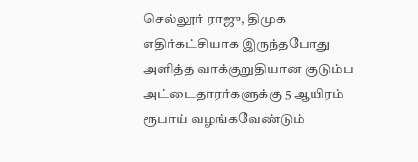செல்லூர் ராஜு, திமுக எதிர்கட்சியாக இருந்தபோது அளித்த வாக்குறுதியான குடும்ப அட்டைதாரர்களுக்கு 5 ஆயிரம் ரூபாய் வழங்கவேண்டும்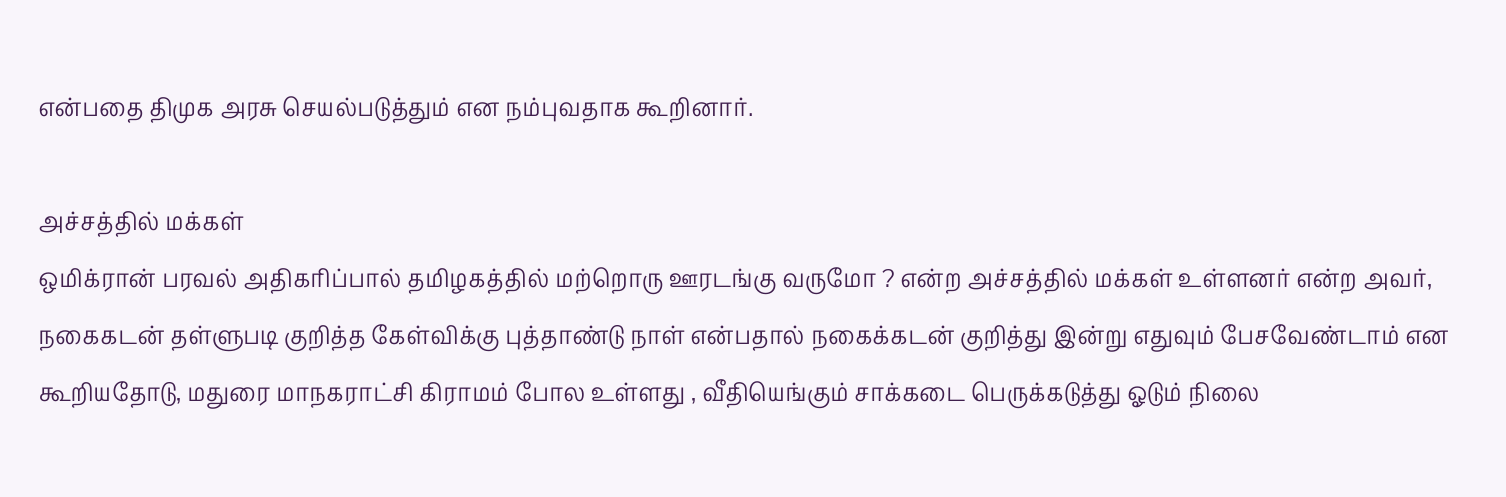என்பதை திமுக அரசு செயல்படுத்தும் என நம்புவதாக கூறினார்.

அச்சத்தில் மக்கள்
ஒமிக்ரான் பரவல் அதிகரிப்பால் தமிழகத்தில் மற்றொரு ஊரடங்கு வருமோ ? என்ற அச்சத்தில் மக்கள் உள்ளனர் என்ற அவர், நகைகடன் தள்ளுபடி குறித்த கேள்விக்கு புத்தாண்டு நாள் என்பதால் நகைக்கடன் குறித்து இன்று எதுவும் பேசவேண்டாம் என கூறியதோடு, மதுரை மாநகராட்சி கிராமம் போல உள்ளது , வீதியெங்கும் சாக்கடை பெருக்கடுத்து ஓடும் நிலை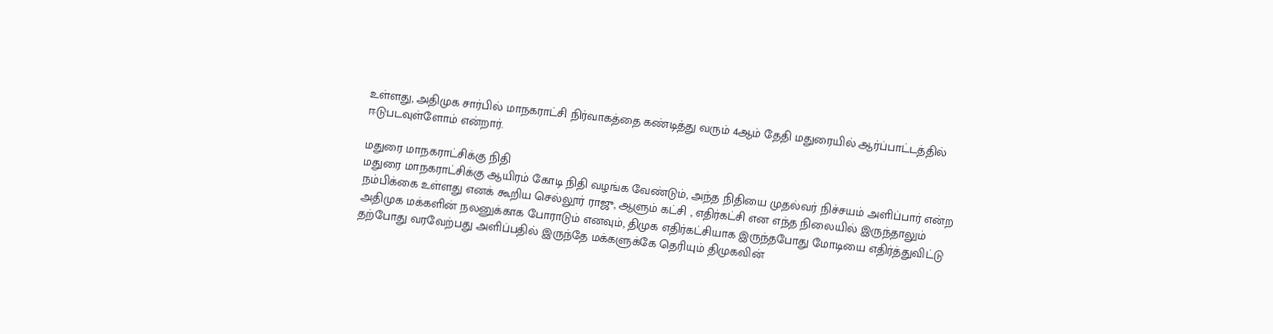உள்ளது, அதிமுக சார்பில் மாநகராட்சி நிர்வாகத்தை கண்டித்து வரும் 4ஆம் தேதி மதுரையில் ஆர்ப்பாட்டத்தில் ஈடுபடவுள்ளோம் என்றார்.

மதுரை மாநகராட்சிக்கு நிதி
மதுரை மாநகராட்சிக்கு ஆயிரம் கோடி நிதி வழங்க வேண்டும், அந்த நிதியை முதல்வர் நிச்சயம் அளிப்பார் என்ற நம்பிக்கை உள்ளது எனக் கூறிய செல்லூர் ராஜு, ஆளும் கட்சி , எதிர்கட்சி என எந்த நிலையில் இருந்தாலும் அதிமுக மக்களின் நலனுக்காக போராடும் எனவும், திமுக எதிர்கட்சியாக இருந்தபோது மோடியை எதிர்த்துவிட்டு தற்போது வரவேற்பது அளிப்பதில் இருந்தே மக்களுக்கே தெரியும் திமுகவின்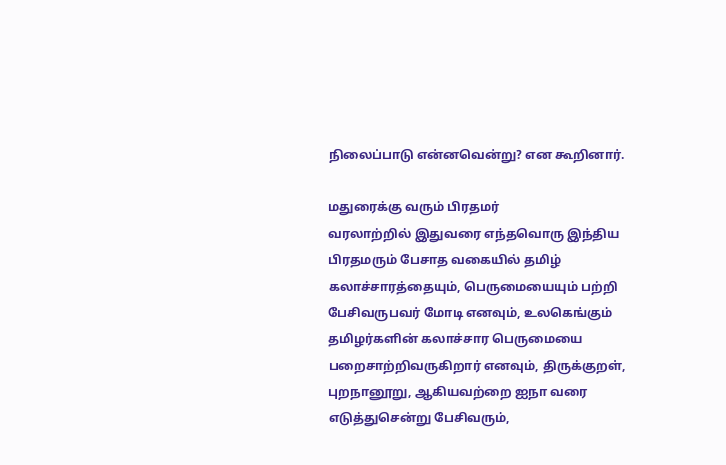நிலைப்பாடு என்னவென்று? என கூறினார்.

மதுரைக்கு வரும் பிரதமர்
வரலாற்றில் இதுவரை எந்தவொரு இந்திய பிரதமரும் பேசாத வகையில் தமிழ் கலாச்சாரத்தையும், பெருமையையும் பற்றி பேசிவருபவர் மோடி எனவும், உலகெங்கும் தமிழர்களின் கலாச்சார பெருமையை பறைசாற்றிவருகிறார் எனவும், திருக்குறள், புறநானூறு, ஆகியவற்றை ஐநா வரை எடுத்துசென்று பேசிவரும்,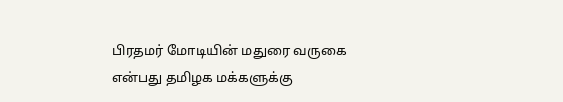பிரதமர் மோடியின் மதுரை வருகை என்பது தமிழக மக்களுக்கு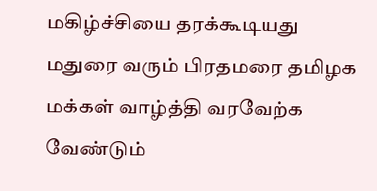மகிழ்ச்சியை தரக்கூடியது மதுரை வரும் பிரதமரை தமிழக மக்கள் வாழ்த்தி வரவேற்க வேண்டும்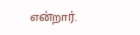என்றார்.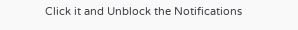Click it and Unblock the Notifications